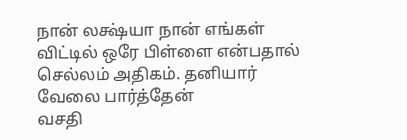நான் லக்ஷ்யா நான் எங்கள் விட்டில் ஒரே பிள்ளை என்பதால் செல்லம் அதிகம். தனியார் வேலை பார்த்தேன்
வசதி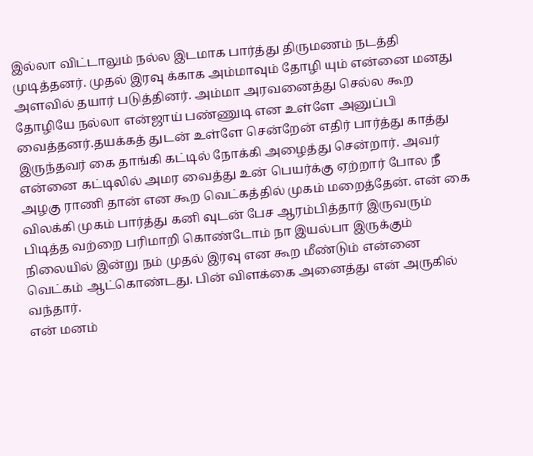இல்லா விட்டாலும் நல்ல இடமாக பார்த்து திருமணம் நடத்தி முடித்தனர். முதல் இரவு க்காக அம்மாவும் தோழி யும் என்னை மனது அளவில் தயார் படுத்தினர். அம்மா அரவனைத்து செல்ல கூற தோழியே நல்லா என்ஜாய் பண்ணுடி என உள்ளே அனுப்பி வைத்தனர்.தயக்கத் துடன் உள்ளே சென்றேன் எதிர் பார்த்து காத்து இருந்தவர் கை தாங்கி கட்டில் நோக்கி அழைத்து சென்றார். அவர் என்னை கட்டிலில் அமர வைத்து உன் பெயர்க்கு ஏற்றார் போல நீ அழகு ராணி தான் என கூற வெட்கத்தில் முகம் மறைத்தேன். என் கை விலக்கி முகம் பார்த்து கனி வுடன் பேச ஆரம்பித்தார் இருவரும் பிடித்த வற்றை பரிமாறி கொண்டோம் நா இயல்பா இருக்கும் நிலையில் இன்று நம் முதல் இரவு என கூற மீண்டும் என்னை வெட்கம் ஆட்கொண்டது. பின் விளக்கை அனைத்து என் அருகில் வந்தார்.
என் மனம்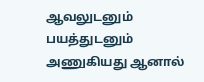ஆவலுடனும் பயத்துடனும் அணுகியது ஆனால்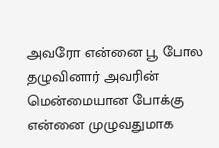அவரோ என்னை பூ போல தழுவினார் அவரின் மென்மையான போக்கு என்னை முழுவதுமாக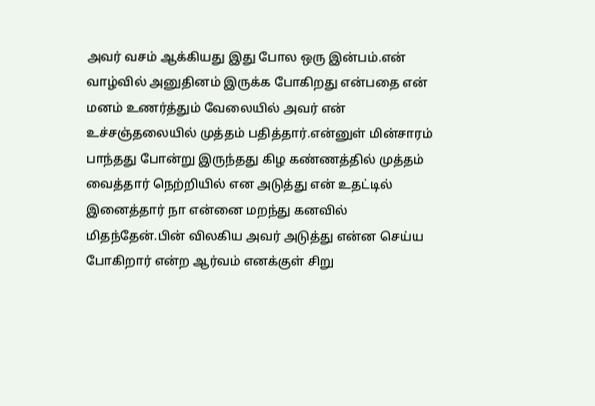அவர் வசம் ஆக்கியது இது போல ஒரு இன்பம்.என் வாழ்வில் அனுதினம் இருக்க போகிறது என்பதை என் மனம் உணர்த்தும் வேலையில் அவர் என் உச்சஞ்தலையில் முத்தம் பதித்தார்.என்னுள் மின்சாரம் பாந்தது போன்று இருந்தது கிழ கண்ணத்தில் முத்தம் வைத்தார் நெற்றியில் என அடுத்து என் உதட்டில் இனைத்தார் நா என்னை மறந்து கனவில் மிதந்தேன்.பின் விலகிய அவர் அடுத்து என்ன செய்ய போகிறார் என்ற ஆர்வம் எனக்குள் சிறு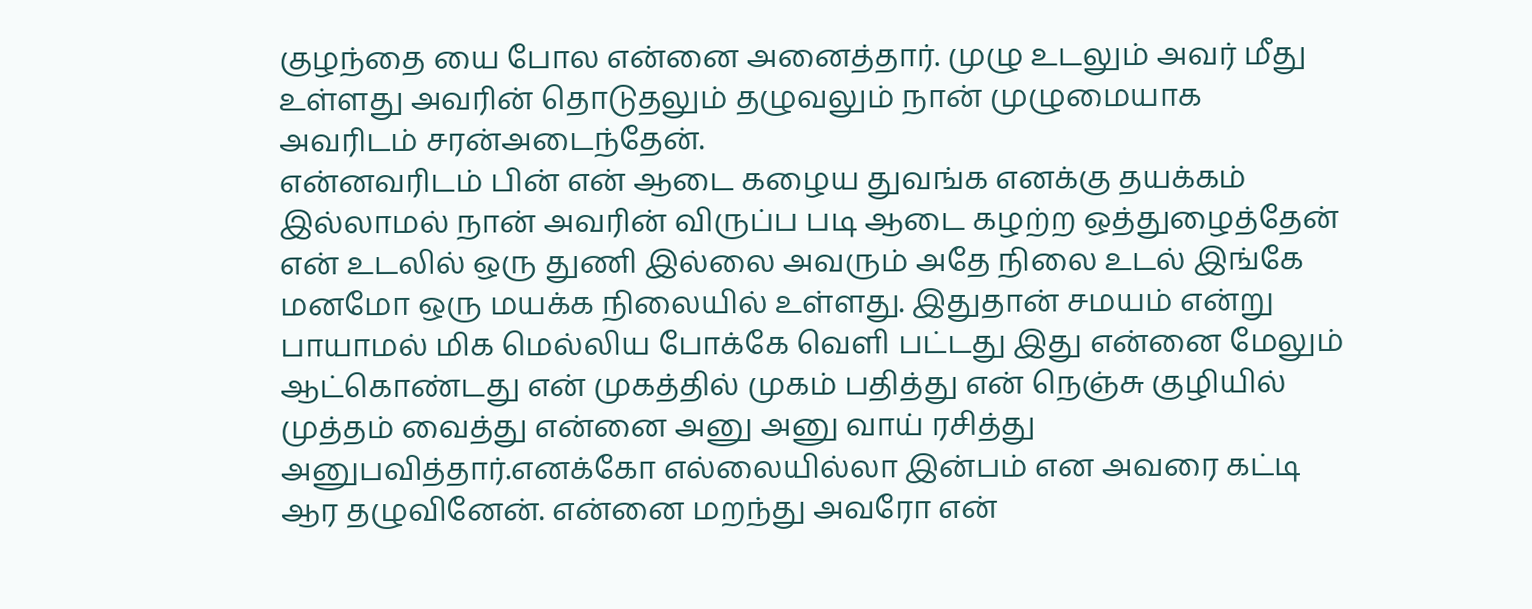குழந்தை யை போல என்னை அனைத்தார். முழு உடலும் அவர் மீது உள்ளது அவரின் தொடுதலும் தழுவலும் நான் முழுமையாக அவரிடம் சரன்அடைந்தேன்.
என்னவரிடம் பின் என் ஆடை கழைய துவங்க எனக்கு தயக்கம் இல்லாமல் நான் அவரின் விருப்ப படி ஆடை கழற்ற ஒத்துழைத்தேன் என் உடலில் ஒரு துணி இல்லை அவரும் அதே நிலை உடல் இங்கே மனமோ ஒரு மயக்க நிலையில் உள்ளது. இதுதான் சமயம் என்று பாயாமல் மிக மெல்லிய போக்கே வெளி பட்டது இது என்னை மேலும் ஆட்கொண்டது என் முகத்தில் முகம் பதித்து என் நெஞ்சு குழியில் முத்தம் வைத்து என்னை அனு அனு வாய் ரசித்து அனுபவித்தார்.எனக்கோ எல்லையில்லா இன்பம் என அவரை கட்டி ஆர தழுவினேன். என்னை மறந்து அவரோ என்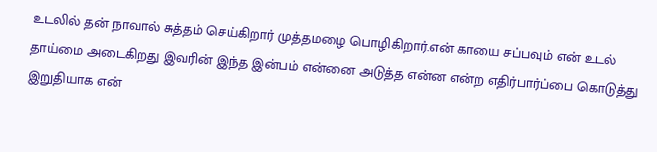உடலில் தன் நாவால் சுத்தம் செய்கிறார் முத்தமழை பொழிகிறார்.என் காயை சப்பவும் என் உடல் தாய்மை அடைகிறது இவரின் இந்த இன்பம் என்னை அடுத்த என்ன என்ற எதிர்பார்ப்பை கொடுத்து இறுதியாக என்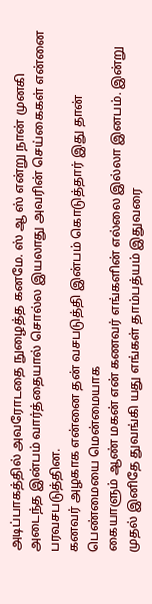அடிப்பாகத்தில் அவரோடதை நுழைத்த கனமே. ஸ் ஆ ஸ் என்று நான் முனகி அடைந்த இன்பம் வார்த்தையால் சொல்ல இயலாது அவரின் செய்கைகள் என்னை பரவசபடுத்தின.
கனவர் அழகாக என்னை தன் வசபடுத்தி இன்பம் கொடுத்தார் இது தான் பெண்மையை மென்மையாக
கையாளும் ஆண் மகன் என் கணவர் எங்களின் எல்லை இல்லா இனபம். இன்று முதல் இனிதே துவங்கி யது எங்கள் தாம்பத்யம் இதுவரை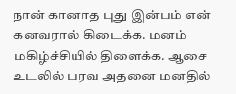நான் கானாத புது இன்பம் என் கனவரால் கிடைக்க. மனம் மகிழ்ச்சியில் திளைக்க. ஆசை உடலில் பரவ அதனை மனதில்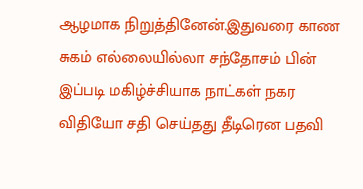ஆழமாக நிறுத்தினேன்.இதுவரை காண சுகம் எல்லையில்லா சந்தோசம் பின் இப்படி மகிழ்ச்சியாக நாட்கள் நகர விதியோ சதி செய்தது தீடிரென பதவி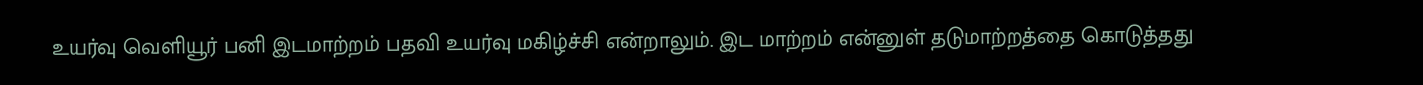உயர்வு வெளியூர் பனி இடமாற்றம் பதவி உயர்வு மகிழ்ச்சி என்றாலும். இட மாற்றம் என்னுள் தடுமாற்றத்தை கொடுத்தது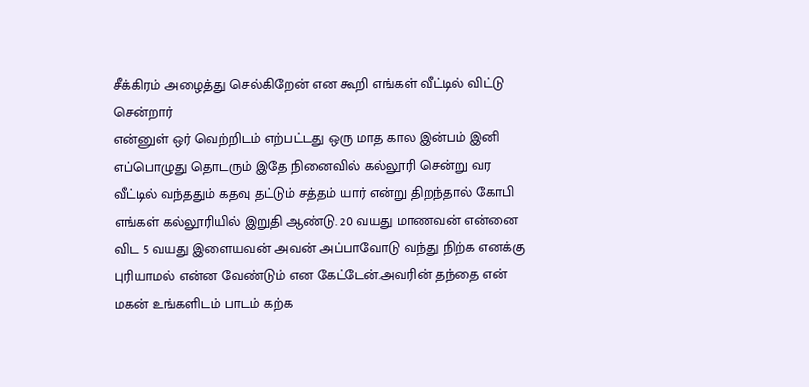சீக்கிரம் அழைத்து செல்கிறேன் என கூறி எங்கள் வீட்டில் விட்டு சென்றார்
என்னுள் ஒர் வெற்றிடம் எற்பட்டது ஒரு மாத கால இன்பம் இனி எப்பொழுது தொடரும் இதே நினைவில் கல்லூரி சென்று வர வீட்டில் வந்ததும் கதவு தட்டும் சத்தம் யார் என்று திறந்தால் கோபி எங்கள் கல்லூரியில் இறுதி ஆண்டு. 20 வயது மாணவன் என்னை விட 5 வயது இளையவன் அவன் அப்பாவோடு வந்து நிற்க எனக்கு புரியாமல் என்ன வேண்டும் என கேட்டேன்.அவரின் தந்தை என் மகன் உங்களிடம் பாடம் கற்க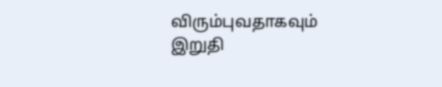விரும்புவதாகவும் இறுதி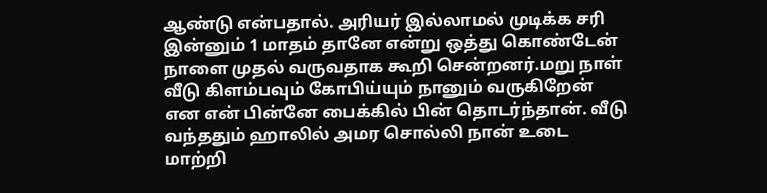ஆண்டு என்பதால். அரியர் இல்லாமல் முடிக்க சரி இன்னும் 1 மாதம் தானே என்று ஒத்து கொண்டேன் நாளை முதல் வருவதாக கூறி சென்றனர்.மறு நாள் வீடு கிளம்பவும் கோபிய்யும் நானும் வருகிறேன் என என் பின்னே பைக்கில் பின் தொடர்ந்தான். வீடு வந்ததும் ஹாலில் அமர சொல்லி நான் உடை மாற்றி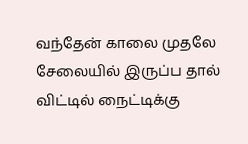வந்தேன் காலை முதலே சேலையில் இருப்ப தால் விட்டில் நைட்டிக்கு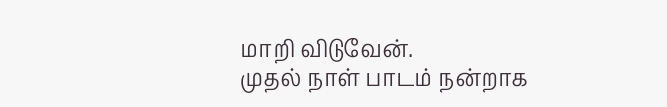மாறி விடுவேன்.
முதல் நாள் பாடம் நன்றாக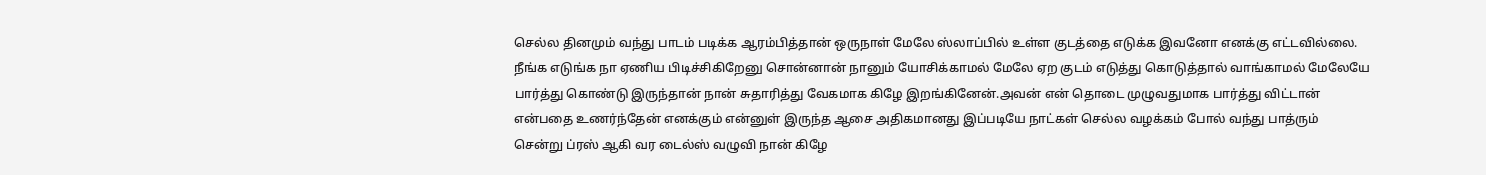செல்ல தினமும் வந்து பாடம் படிக்க ஆரம்பித்தான் ஒருநாள் மேலே ஸ்லாப்பில் உள்ள குடத்தை எடுக்க இவனோ எனக்கு எட்டவில்லை. நீங்க எடுங்க நா ஏணிய பிடிச்சிகிறேனு சொன்னான் நானும் யோசிக்காமல் மேலே ஏற குடம் எடுத்து கொடுத்தால் வாங்காமல் மேலேயே பார்த்து கொண்டு இருந்தான் நான் சுதாரித்து வேகமாக கிழே இறங்கினேன்.அவன் என் தொடை முழுவதுமாக பார்த்து விட்டான் என்பதை உணர்ந்தேன் எனக்கும் என்னுள் இருந்த ஆசை அதிகமானது இப்படியே நாட்கள் செல்ல வழக்கம் போல் வந்து பாத்ரும் சென்று ப்ரஸ் ஆகி வர டைல்ஸ் வழுவி நான் கிழே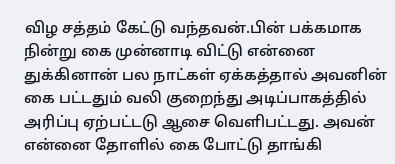விழ சத்தம் கேட்டு வந்தவன்.பின் பக்கமாக நின்று கை முன்னாடி விட்டு என்னை துக்கினான் பல நாட்கள் ஏக்கத்தால் அவனின் கை பட்டதும் வலி குறைந்து அடிப்பாகத்தில் அரிப்பு ஏற்பட்டடு ஆசை வெளிபட்டது. அவன் என்னை தோளில் கை போட்டு தாங்கி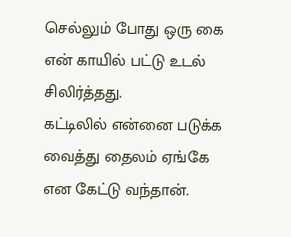செல்லும் போது ஒரு கை என் காயில் பட்டு உடல் சிலிர்த்தது.
கட்டிலில் என்னை படுக்க வைத்து தைலம் ஏங்கே என கேட்டு வந்தான்.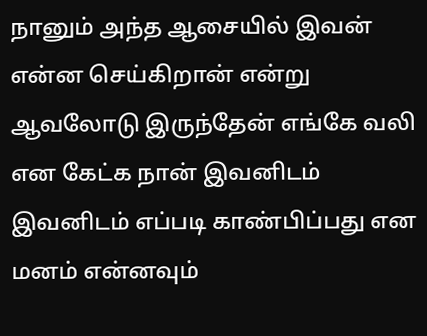நானும் அந்த ஆசையில் இவன் என்ன செய்கிறான் என்று ஆவலோடு இருந்தேன் எங்கே வலி என கேட்க நான் இவனிடம் இவனிடம் எப்படி காண்பிப்பது என மனம் என்னவும்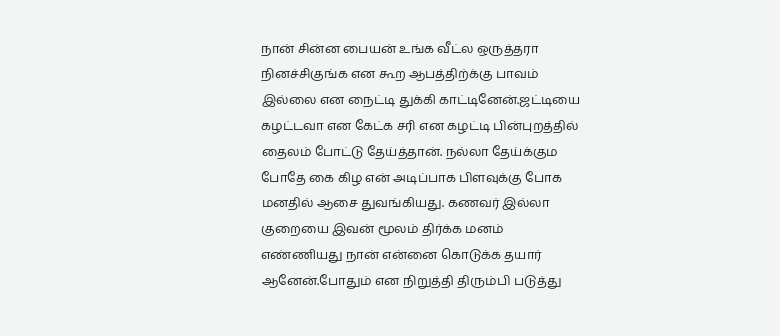நான் சின்ன பையன் உங்க வீட்ல ஒருத்தரா நினச்சிகுங்க என கூற ஆபத்திற்க்கு பாவம் இல்லை என நைட்டி துக்கி காட்டினேன்.ஜட்டியை கழட்டவா என கேட்க சரி என கழட்டி பின்புறத்தில் தைலம் போட்டு தேய்த்தான். நல்லா தேய்க்கும போதே கை கிழ என் அடிப்பாக பிளவுக்கு போக மனதில் ஆசை துவங்கியது. கணவர் இல்லா குறையை இவன் மூலம் திர்க்க மனம் எண்ணியது நான் என்னை கொடுக்க தயார் ஆனேன்.போதும் என நிறுத்தி திரும்பி படுத்து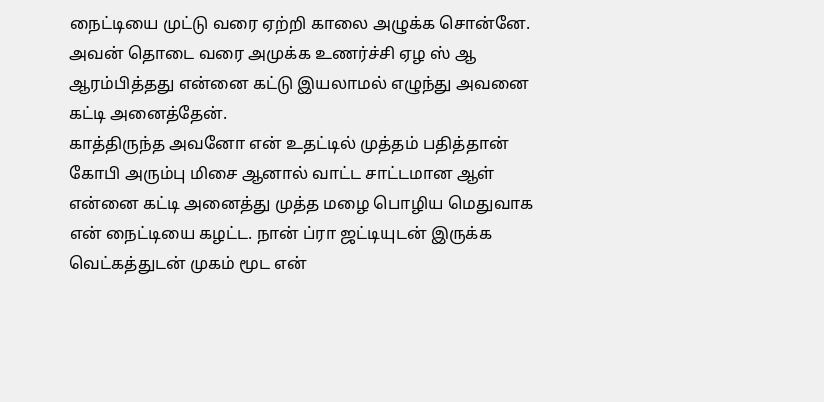நைட்டியை முட்டு வரை ஏற்றி காலை அழுக்க சொன்னே. அவன் தொடை வரை அமுக்க உணர்ச்சி ஏழ ஸ் ஆ ஆரம்பித்தது என்னை கட்டு இயலாமல் எழுந்து அவனை கட்டி அனைத்தேன்.
காத்திருந்த அவனோ என் உதட்டில் முத்தம் பதித்தான் கோபி அரும்பு மிசை ஆனால் வாட்ட சாட்டமான ஆள் என்னை கட்டி அனைத்து முத்த மழை பொழிய மெதுவாக என் நைட்டியை கழட்ட. நான் ப்ரா ஜட்டியுடன் இருக்க வெட்கத்துடன் முகம் மூட என்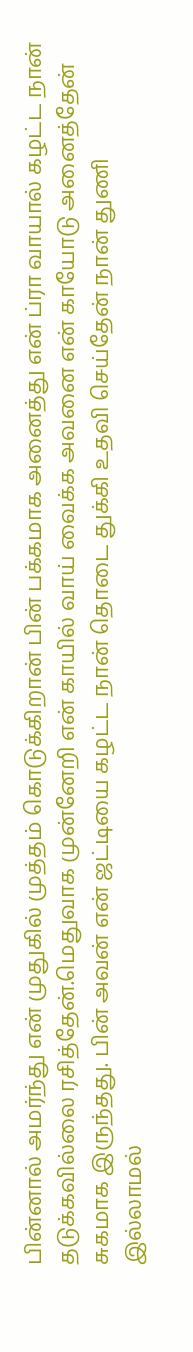பின்னால் அமர்ந்து என் முதுகில் முத்தம் கொடுக்கிறான் பின் பக்கமாக அனைத்து என் ப்ரா வாயால் கழட்ட நான் தடுக்கவில்லை ரசித்தேன்.மெதுவாக முன்னேறி என் காயில் வாய் வைக்க அவனை என் காயோடு அனைத்தேன் சுகமாக இருந்தது. பின் அவன் என் ஜட்டியை கழட்ட நான் தொடை துக்கி உதவி செய்தேன் நான் துணி இல்லாமல்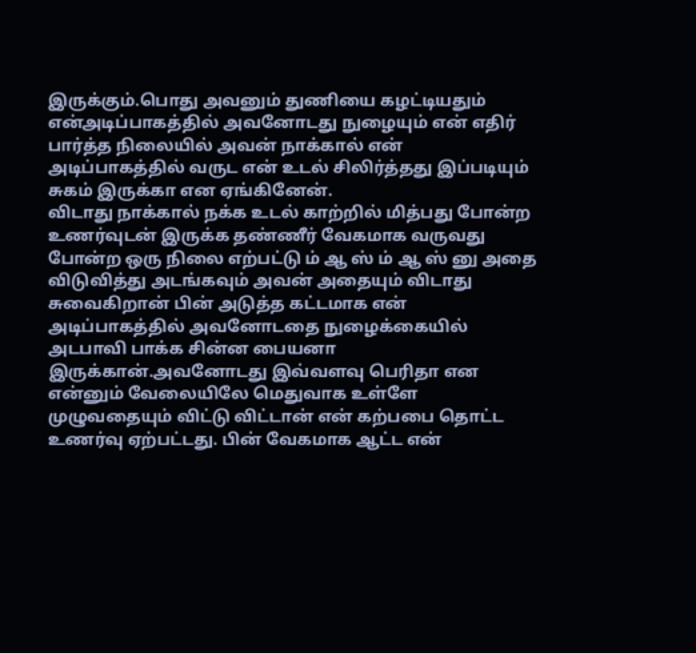இருக்கும்.பொது அவனும் துணியை கழட்டியதும் என்அடிப்பாகத்தில் அவனோடது நுழையும் என் எதிர் பார்த்த நிலையில் அவன் நாக்கால் என் அடிப்பாகத்தில் வருட என் உடல் சிலிர்த்தது இப்படியும் சுகம் இருக்கா என ஏங்கினேன்.
விடாது நாக்கால் நக்க உடல் காற்றில் மித்பது போன்ற உணர்வுடன் இருக்க தண்ணீர் வேகமாக வருவது போன்ற ஒரு நிலை எற்பட்டு ம் ஆ ஸ் ம் ஆ ஸ் னு அதை விடுவித்து அடங்கவும் அவன் அதையும் விடாது சுவைகிறான் பின் அடுத்த கட்டமாக என் அடிப்பாகத்தில் அவனோடதை நுழைக்கையில் அடபாவி பாக்க சின்ன பையனா இருக்கான்.அவனோடது இவ்வளவு பெரிதா என என்னும் வேலையிலே மெதுவாக உள்ளே முழுவதையும் விட்டு விட்டான் என் கற்பபை தொட்ட உணர்வு ஏற்பட்டது. பின் வேகமாக ஆட்ட என்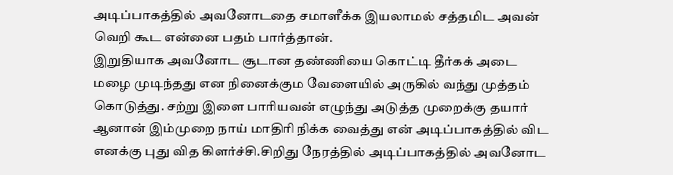அடிப்பாகத்தில் அவனோடதை சமாளீக்க இயலாமல் சத்தமிட அவன் வெறி கூட என்னை பதம் பார்த்தான்.
இறுதியாக அவனோட சூடான தண்ணியை கொட்டி தீர்கக் அடை மழை முடிந்தது என நினைக்கும வேளையில் அருகில் வந்து முத்தம் கொடுத்து. சற்று இளை பாரியவன் எழுந்து அடுத்த முறைக்கு தயார் ஆனான் இம்முறை நாய் மாதிரி நிக்க வைத்து என் அடிப்பாகத்தில் விட எனக்கு புது வித கிளர்ச்சி.சிறிது நேரத்தில் அடிப்பாகத்தில் அவனோட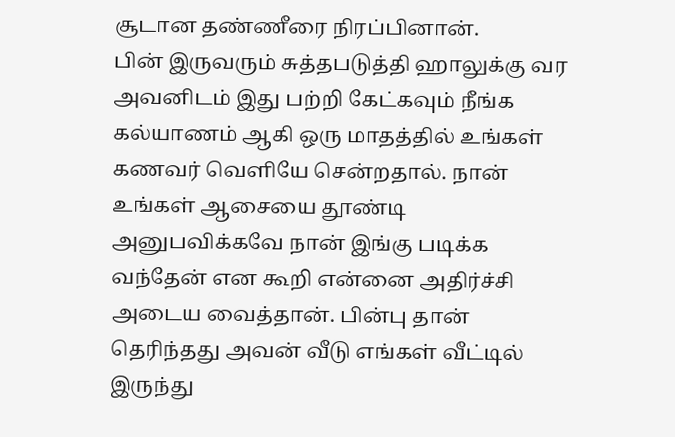சூடான தண்ணீரை நிரப்பினான்.
பின் இருவரும் சுத்தபடுத்தி ஹாலுக்கு வர அவனிடம் இது பற்றி கேட்கவும் நீங்க கல்யாணம் ஆகி ஒரு மாதத்தில் உங்கள் கணவர் வெளியே சென்றதால். நான் உங்கள் ஆசையை தூண்டி அனுபவிக்கவே நான் இங்கு படிக்க வந்தேன் என கூறி என்னை அதிர்ச்சி அடைய வைத்தான். பின்பு தான் தெரிந்தது அவன் வீடு எங்கள் வீட்டில் இருந்து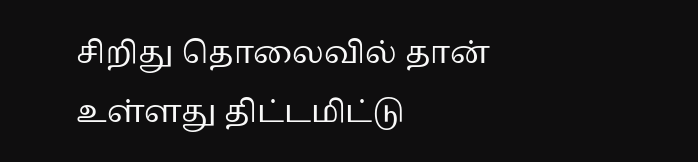சிறிது தொலைவில் தான் உள்ளது திட்டமிட்டு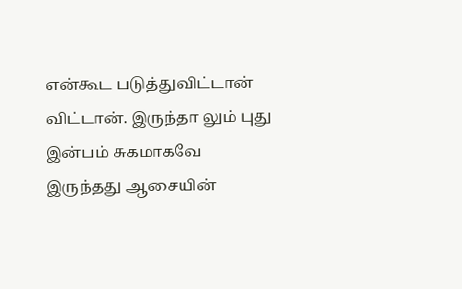என்கூட படுத்துவிட்டான் விட்டான். இருந்தா லும் புது இன்பம் சுகமாகவே இருந்தது ஆசையின்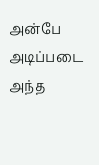அன்பே அடிப்படை அந்த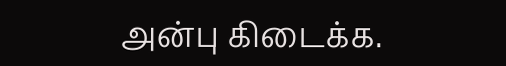அன்பு கிடைக்க.